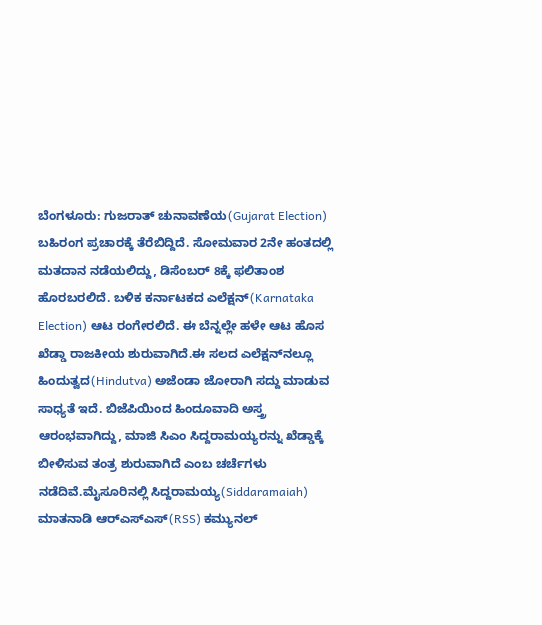ಬೆಂಗಳೂರು: ಗುಜರಾತ್ ಚುನಾವಣೆಯ(Gujarat Election) ಬಹಿರಂಗ ಪ್ರಚಾರಕ್ಕೆ ತೆರೆಬಿದ್ದಿದೆ. ಸೋಮವಾರ 2ನೇ ಹಂತದಲ್ಲಿ ಮತದಾನ ನಡೆಯಲಿದ್ದು, ಡಿಸೆಂಬರ್ 8ಕ್ಕೆ ಫಲಿತಾಂಶ ಹೊರಬರಲಿದೆ. ಬಳಿಕ ಕರ್ನಾಟಕದ ಎಲೆಕ್ಷನ್(Karnataka Election) ಆಟ ರಂಗೇರಲಿದೆ. ಈ ಬೆನ್ನಲ್ಲೇ ಹಳೇ ಆಟ ಹೊಸ ಖೆಡ್ಡಾ ರಾಜಕೀಯ ಶುರುವಾಗಿದೆ.ಈ ಸಲದ ಎಲೆಕ್ಷನ್‍ನಲ್ಲೂ ಹಿಂದುತ್ವದ(Hindutva) ಅಜೆಂಡಾ ಜೋರಾಗಿ ಸದ್ದು ಮಾಡುವ ಸಾಧ್ಯತೆ ಇದೆ. ಬಿಜೆಪಿಯಿಂದ ಹಿಂದೂವಾದಿ ಅಸ್ತ್ರ ಆರಂಭವಾಗಿದ್ದು, ಮಾಜಿ ಸಿಎಂ ಸಿದ್ದರಾಮಯ್ಯರನ್ನು ಖೆಡ್ಡಾಕ್ಕೆ ಬೀಳಿಸುವ ತಂತ್ರ ಶುರುವಾಗಿದೆ ಎಂಬ ಚರ್ಚೆಗಳು ನಡೆದಿವೆ.ಮೈಸೂರಿನಲ್ಲಿ ಸಿದ್ದರಾಮಯ್ಯ(Siddaramaiah) ಮಾತನಾಡಿ ಆರ್‍ಎಸ್‍ಎಸ್(RSS) ಕಮ್ಯುನಲ್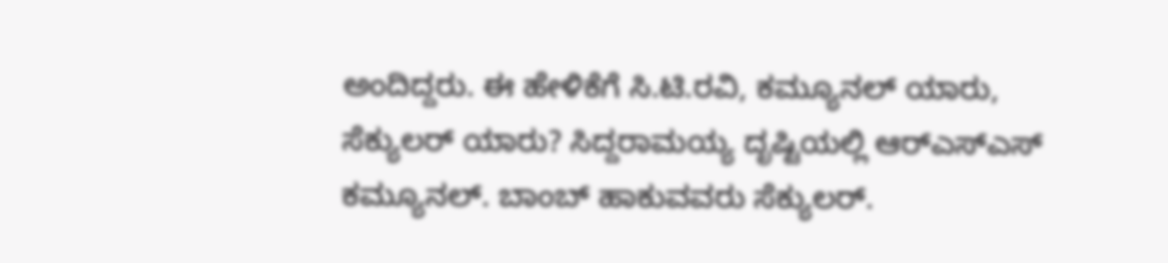ಅಂದಿದ್ದರು. ಈ ಹೇಳಿಕೆಗೆ ಸಿ.ಟಿ.ರವಿ, ಕಮ್ಯೂನಲ್ ಯಾರು, ಸೆಕ್ಯುಲರ್ ಯಾರು? ಸಿದ್ದರಾಮಯ್ಯ ದೃಷ್ಟಿಯಲ್ಲಿ ಆರ್‍ಎಸ್‍ಎಸ್ ಕಮ್ಯೂನಲ್. ಬಾಂಬ್ ಹಾಕುವವರು ಸೆಕ್ಯುಲರ್.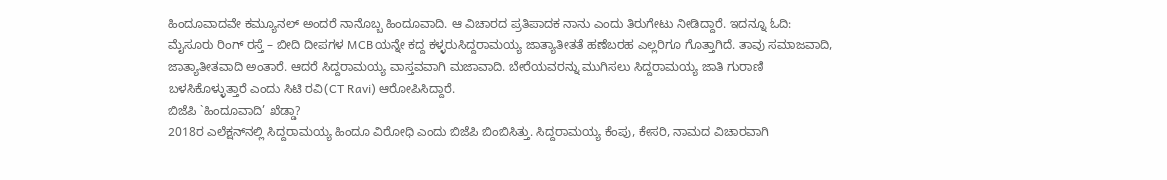ಹಿಂದೂವಾದವೇ ಕಮ್ಯೂನಲ್ ಅಂದರೆ ನಾನೊಬ್ಬ ಹಿಂದೂವಾದಿ. ಆ ವಿಚಾರದ ಪ್ರತಿಪಾದಕ ನಾನು ಎಂದು ತಿರುಗೇಟು ನೀಡಿದ್ದಾರೆ. ಇದನ್ನೂ ಓದಿ: ಮೈಸೂರು ರಿಂಗ್ ರಸ್ತೆ – ಬೀದಿ ದೀಪಗಳ MCBಯನ್ನೇ ಕದ್ದ ಕಳ್ಳರುಸಿದ್ದರಾಮಯ್ಯ ಜಾತ್ಯಾತೀತತೆ ಹಣೆಬರಹ ಎಲ್ಲರಿಗೂ ಗೊತ್ತಾಗಿದೆ. ತಾವು ಸಮಾಜವಾದಿ, ಜಾತ್ಯಾತೀತವಾದಿ ಅಂತಾರೆ. ಆದರೆ ಸಿದ್ದರಾಮಯ್ಯ ವಾಸ್ತವವಾಗಿ ಮಜಾವಾದಿ. ಬೇರೆಯವರನ್ನು ಮುಗಿಸಲು ಸಿದ್ದರಾಮಯ್ಯ ಜಾತಿ ಗುರಾಣಿ ಬಳಸಿಕೊಳ್ಳುತ್ತಾರೆ ಎಂದು ಸಿಟಿ ರವಿ(CT Ravi) ಆರೋಪಿಸಿದ್ದಾರೆ.
ಬಿಜೆಪಿ `ಹಿಂದೂವಾದಿ’ ಖೆಡ್ಡಾ?
2018ರ ಎಲೆಕ್ಷನ್‍ನಲ್ಲಿ ಸಿದ್ದರಾಮಯ್ಯ ಹಿಂದೂ ವಿರೋಧಿ ಎಂದು ಬಿಜೆಪಿ ಬಿಂಬಿಸಿತ್ತು. ಸಿದ್ದರಾಮಯ್ಯ ಕೆಂಪು, ಕೇಸರಿ, ನಾಮದ ವಿಚಾರವಾಗಿ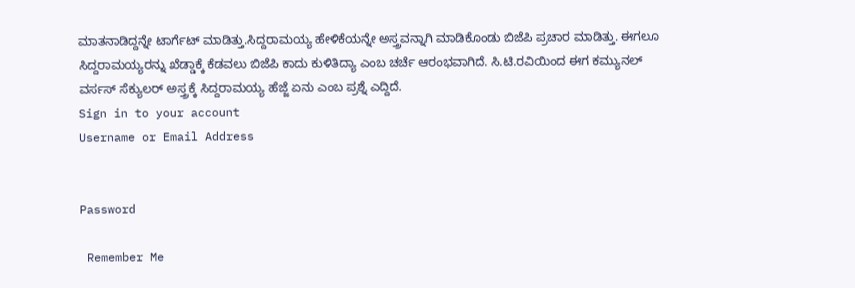ಮಾತನಾಡಿದ್ದನ್ನೇ ಟಾರ್ಗೆಟ್ ಮಾಡಿತ್ತು.ಸಿದ್ದರಾಮಯ್ಯ ಹೇಳಿಕೆಯನ್ನೇ ಅಸ್ತ್ರವನ್ನಾಗಿ ಮಾಡಿಕೊಂಡು ಬಿಜೆಪಿ ಪ್ರಚಾರ ಮಾಡಿತ್ತು. ಈಗಲೂ ಸಿದ್ದರಾಮಯ್ಯರನ್ನು ಖೆಡ್ಡಾಕ್ಕೆ ಕೆಡವಲು ಬಿಜೆಪಿ ಕಾದು ಕುಳಿತಿದ್ಯಾ ಎಂಬ ಚರ್ಚೆ ಆರಂಭವಾಗಿದೆ. ಸಿ.ಟಿ.ರವಿಯಿಂದ ಈಗ ಕಮ್ಯುನಲ್ ವರ್ಸಸ್ ಸೆಕ್ಯುಲರ್ ಅಸ್ತ್ರಕ್ಕೆ ಸಿದ್ದರಾಮಯ್ಯ ಹೆಜ್ಜೆ ಏನು ಎಂಬ ಪ್ರಶ್ನೆ ಎದ್ದಿದೆ.
Sign in to your account
Username or Email Address


Password

 Remember Me